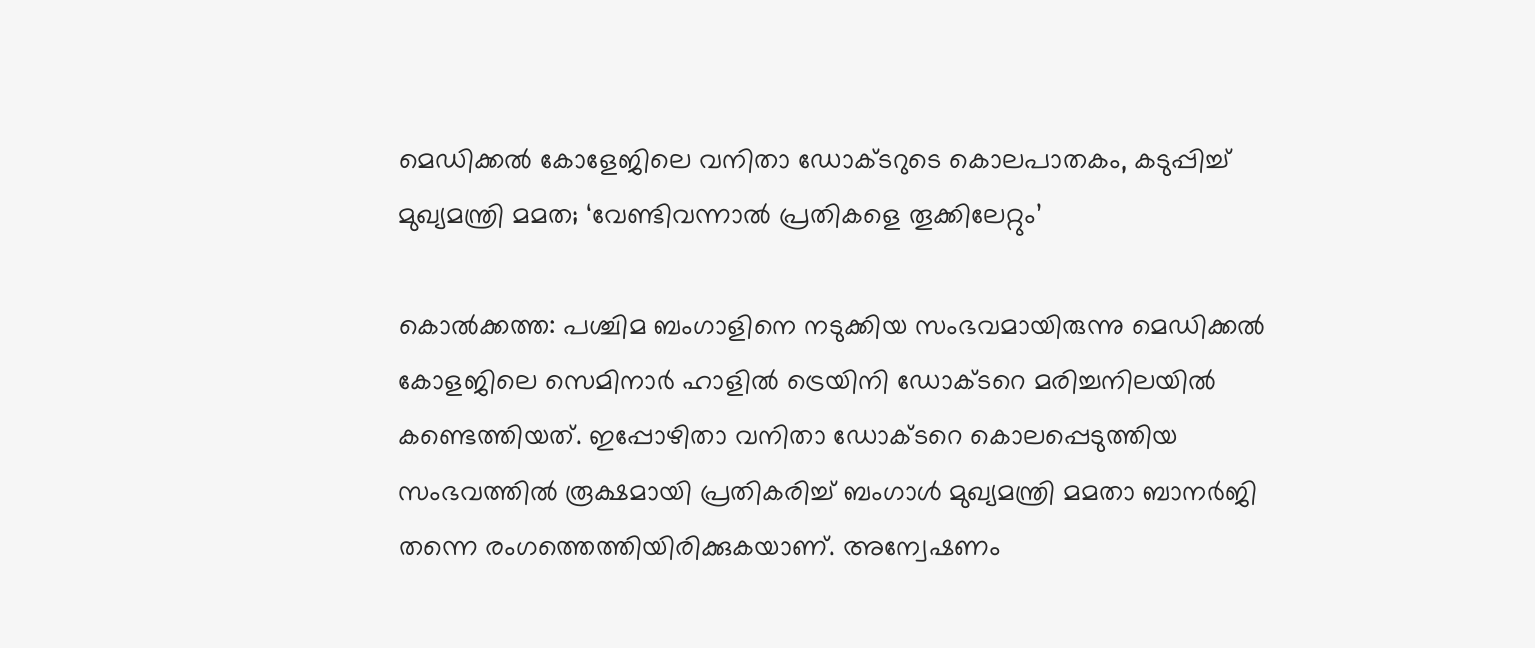മെഡിക്കൽ കോളേജിലെ വനിതാ ഡോക്ടറുടെ കൊലപാതകം, കടുപ്പിച്ച് മുഖ്യമന്ത്രി മമത; ‘വേണ്ടിവന്നാൽ പ്രതികളെ തൂക്കിലേറ്റും’

കൊല്‍ക്കത്ത: പശ്ചിമ ബംഗാളിനെ നടുക്കിയ സംഭവമായിരുന്നു മെഡിക്കല്‍ കോളജിലെ സെമിനാര്‍ ഹാളില്‍ ട്രെയിനി ഡോക്ടറെ മരിച്ചനിലയില്‍ കണ്ടെത്തിയത്. ഇപ്പോഴിതാ വനിതാ ഡോക്ടറെ കൊലപ്പെടുത്തിയ സംഭവത്തില്‍ രൂക്ഷമായി പ്രതികരിച്ച് ബംഗാള്‍ മുഖ്യമന്ത്രി മമതാ ബാനര്‍ജി തന്നെ രംഗത്തെത്തിയിരിക്കുകയാണ്. അന്വേഷണം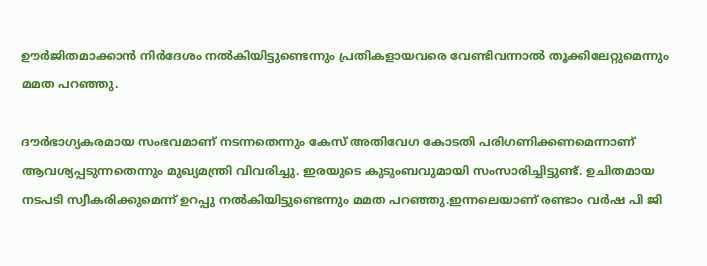ഊര്‍ജിതമാക്കാന്‍ നിര്‍ദേശം നല്‍കിയിട്ടുണ്ടെന്നും പ്രതികളായവരെ വേണ്ടിവന്നാൽ തൂക്കിലേറ്റുമെന്നും മമത പറഞ്ഞു.

ദൗര്‍ഭാഗ്യകരമായ സംഭവമാണ് നടന്നതെന്നും കേസ് അതിവേഗ കോടതി പരിഗണിക്കണമെന്നാണ് ആവശ്യപ്പടുന്നതെന്നും മുഖ്യമന്ത്രി വിവരിച്ചു. ഇരയുടെ കുടുംബവുമായി സംസാരിച്ചിട്ടുണ്ട്. ഉചിതമായ നടപടി സ്വീകരിക്കുമെന്ന് ഉറപ്പു നല്‍കിയിട്ടുണ്ടെന്നും മമത പറഞ്ഞു.ഇന്നലെയാണ് രണ്ടാം വര്‍ഷ പി ജി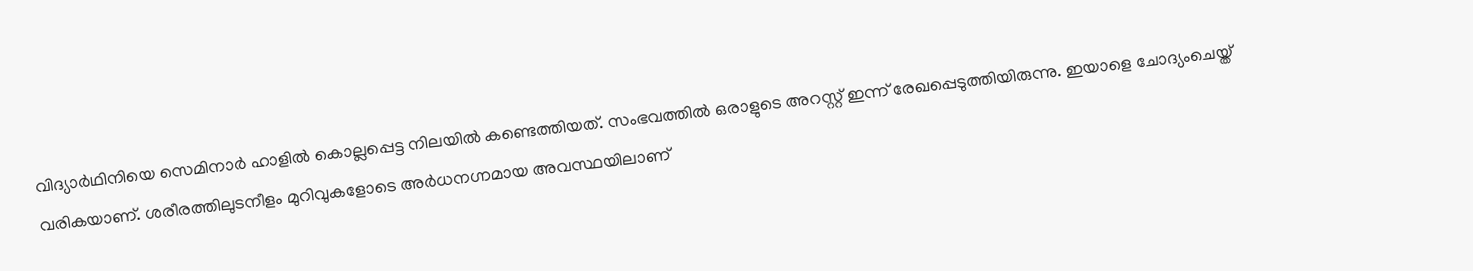വിദ്യാര്‍ഥിനിയെ സെമിനാര്‍ ഹാളില്‍ കൊല്ലപ്പെട്ട നിലയില്‍ കണ്ടെത്തിയത്. സംഭവത്തില്‍ ഒരാളുടെ അറസ്റ്റ് ഇന്ന് രേഖപ്പെടുത്തിയിരുന്നു. ഇയാളെ ചോദ്യംചെയ്ത് വരികയാണ്. ശരീരത്തിലുടനീളം മുറിവുകളോടെ അര്‍ധനഗ്നമായ അവസ്ഥയിലാണ്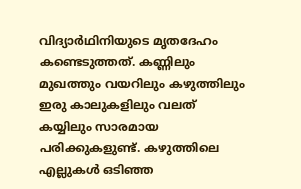വിദ്യാര്‍ഥിനിയുടെ മൃതദേഹം കണ്ടെടുത്തത്. കണ്ണിലും മുഖത്തും വയറിലും കഴുത്തിലും ഇരു കാലുകളിലും വലത് കയ്യിലും സാരമായ പരിക്കുകളുണ്ട്. കഴുത്തിലെ എല്ലുകള്‍ ഒടിഞ്ഞ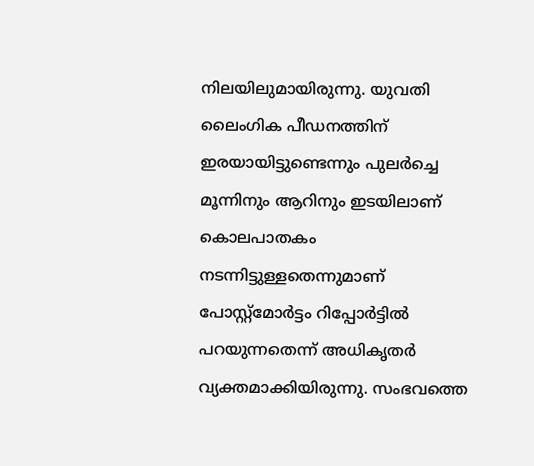നിലയിലുമായിരുന്നു. യുവതി ലൈംഗിക പീഡനത്തിന് ഇരയായിട്ടുണ്ടെന്നും പുലര്‍ച്ചെ മൂന്നിനും ആറിനും ഇടയിലാണ് കൊലപാതകം നടന്നിട്ടുള്ളതെന്നുമാണ് പോസ്റ്റ്മോര്‍ട്ടം റിപ്പോര്‍ട്ടില്‍ പറയുന്നതെന്ന് അധികൃതര്‍ വ്യക്തമാക്കിയിരുന്നു. സംഭവത്തെ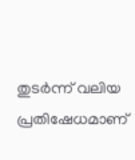തുടര്‍ന്ന് വലിയ പ്രതിഷേധമാണ്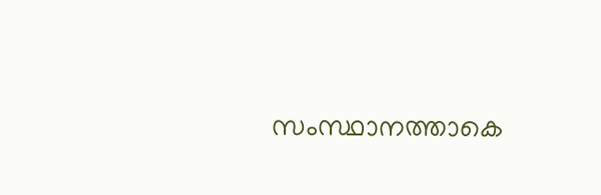സംസ്ഥാനത്താകെ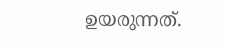ഉയരുന്നത്.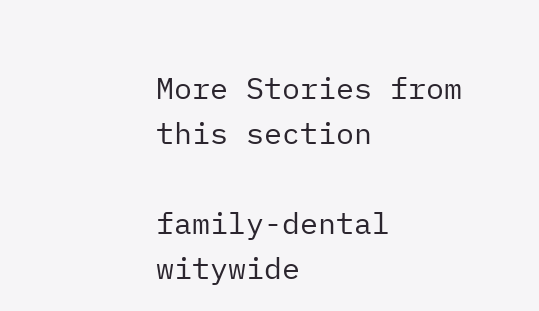More Stories from this section

family-dental
witywide